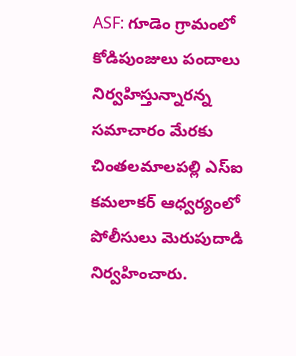ASF: గూడెం గ్రామంలో కోడిపుంజులు పందాలు నిర్వహిస్తున్నారన్న సమాచారం మేరకు చింతలమాలపల్లి ఎస్ఐ కమలాకర్ ఆధ్వర్యంలో పోలీసులు మెరుపుదాడి నిర్వహించారు.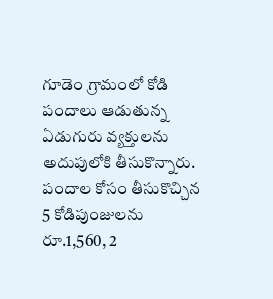గూడెం గ్రామంలో కోడి పందాలు ఆడుతున్న ఏడుగురు వ్యక్తులను అదుపులోకి తీసుకొన్నారు. పందాల కోసం తీసుకొచ్చిన 5 కోడిపుంజులను రూ.1,560, 2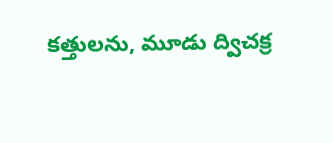కత్తులను, మూడు ద్విచక్ర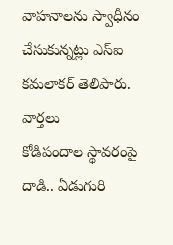వాహనాలను స్వాధీనం చేసుకున్నట్లు ఎస్ఐ కమలాకర్ తెలిపారు.
వార్తలు
కోడిపందాల స్థావరంపై దాడి.. ఏడుగురి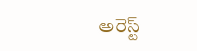అరెస్ట్